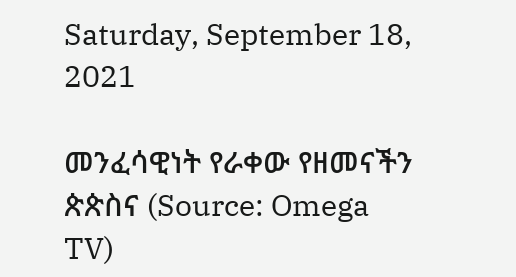Saturday, September 18, 2021

መንፈሳዊነት የራቀው የዘመናችን ጵጵስና (Source: Omega TV)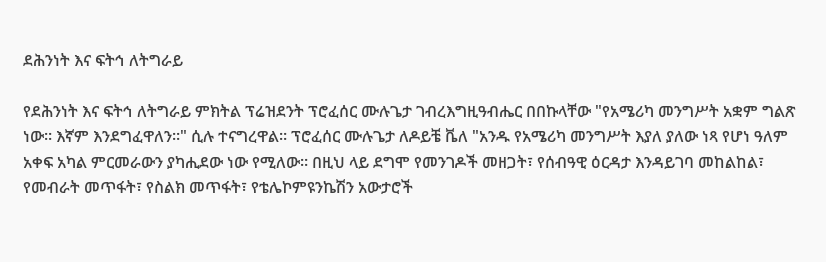ደሕንነት እና ፍትኅ ለትግራይ

የደሕንነት እና ፍትኅ ለትግራይ ምክትል ፕሬዝደንት ፕሮፈሰር ሙሉጌታ ገብረእግዚዓብሔር በበኩላቸው "የአሜሪካ መንግሥት አቋም ግልጽ ነው። እኛም እንደግፈዋለን።" ሲሉ ተናግረዋል። ፕሮፈሰር ሙሉጌታ ለዶይቼ ቬለ "አንዱ የአሜሪካ መንግሥት እያለ ያለው ነጻ የሆነ ዓለም አቀፍ አካል ምርመራውን ያካሒደው ነው የሚለው። በዚህ ላይ ደግሞ የመንገዶች መዘጋት፣ የሰብዓዊ ዕርዳታ እንዳይገባ መከልከል፣ የመብራት መጥፋት፣ የስልክ መጥፋት፣ የቴሌኮምዩንኬሽን አውታሮች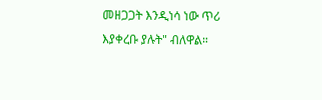መዘጋጋት እንዲነሳ ነው ጥሪ እያቀረቡ ያሉት" ብለዋል።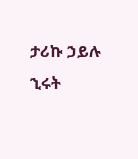ታሪኩ ኃይሉ
ኂሩት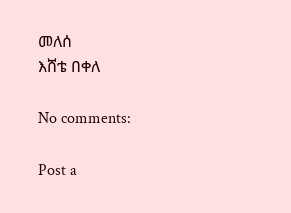መለሰ
እሸቴ በቀለ

No comments:

Post a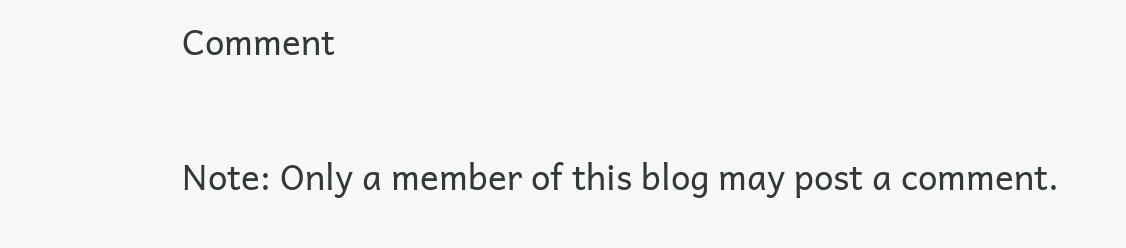Comment

Note: Only a member of this blog may post a comment.